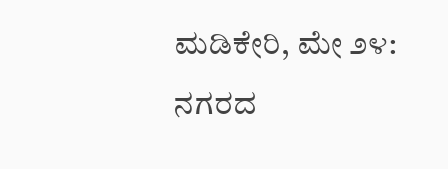ಮಡಿಕೇರಿ, ಮೇ ೨೪: ನಗರದ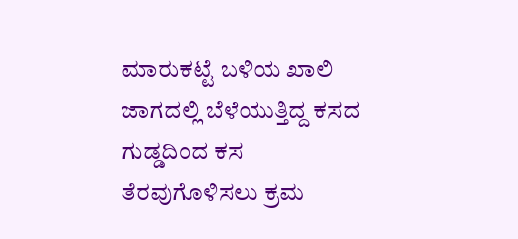ಮಾರುಕಟ್ಟೆ ಬಳಿಯ ಖಾಲಿ ಜಾಗದಲ್ಲಿ ಬೆಳೆಯುತ್ತಿದ್ದ ಕಸದ ಗುಡ್ಡದಿಂದ ಕಸ ತೆರವುಗೊಳಿಸಲು ಕ್ರಮ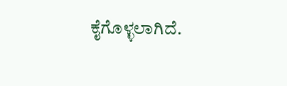ಕೈಗೊಳ್ಳಲಾಗಿದೆ.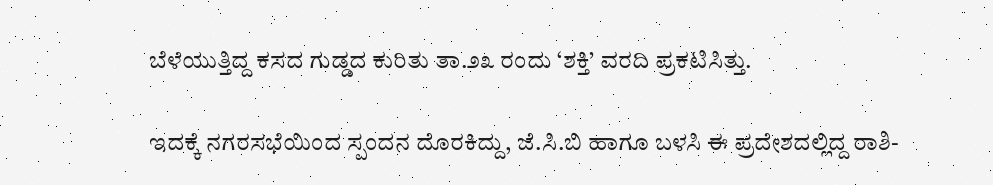ಬೆಳೆಯುತ್ತಿದ್ದ ಕಸದ ಗುಡ್ಡದ ಕುರಿತು ತಾ.೨೩ ರಂದು ‘ಶಕ್ತಿ’ ವರದಿ ಪ್ರಕಟಿಸಿತ್ತು.

ಇದಕ್ಕೆ ನಗರಸಭೆಯಿಂದ ಸ್ಪಂದನ ದೊರಕಿದ್ದು, ಜೆ.ಸಿ.ಬಿ ಹಾಗೂ ಬಳಸಿ ಈ ಪ್ರದೇಶದಲ್ಲಿದ್ದ ರಾಶಿ-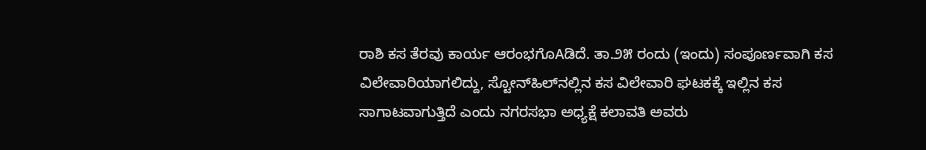ರಾಶಿ ಕಸ ತೆರವು ಕಾರ್ಯ ಆರಂಭಗೊAಡಿದೆ. ತಾ.೨೫ ರಂದು (ಇಂದು) ಸಂಪೂರ್ಣವಾಗಿ ಕಸ ವಿಲೇವಾರಿಯಾಗಲಿದ್ದು, ಸ್ಟೋನ್‌ಹಿಲ್‌ನಲ್ಲಿನ ಕಸ ವಿಲೇವಾರಿ ಘಟಕಕ್ಕೆ ಇಲ್ಲಿನ ಕಸ ಸಾಗಾಟವಾಗುತ್ತಿದೆ ಎಂದು ನಗರಸಭಾ ಅಧ್ಯಕ್ಷೆ ಕಲಾವತಿ ಅವರು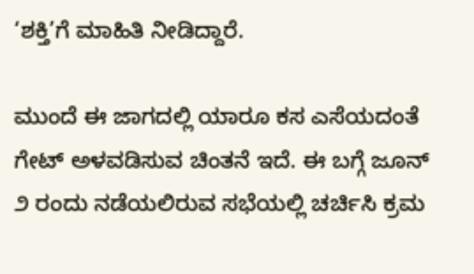‘ಶಕ್ತಿ’ಗೆ ಮಾಹಿತಿ ನೀಡಿದ್ದಾರೆ.

ಮುಂದೆ ಈ ಜಾಗದಲ್ಲಿ ಯಾರೂ ಕಸ ಎಸೆಯದಂತೆ ಗೇಟ್ ಅಳವಡಿಸುವ ಚಿಂತನೆ ಇದೆ. ಈ ಬಗ್ಗೆ ಜೂನ್ ೨ ರಂದು ನಡೆಯಲಿರುವ ಸಭೆಯಲ್ಲಿ ಚರ್ಚಿಸಿ ಕ್ರಮ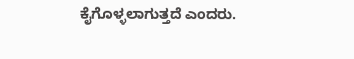ಕೈಗೊಳ್ಳಲಾಗುತ್ತದೆ ಎಂದರು.